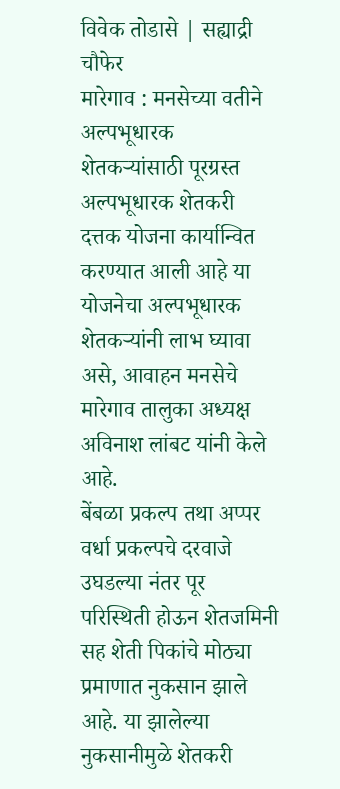विवेक तोडासे | सह्याद्री चौफेर
मारेगाव : मनसेच्या वतीने अल्पभूधारक शेतकऱ्यांसाठी पूरग्रस्त अल्पभूधारक शेतकरी दत्तक योजना कार्यान्वित करण्यात आली आहे या योजनेचा अल्पभूधारक शेतकऱ्यांनी लाभ घ्यावा असे, आवाहन मनसेचे मारेगाव तालुका अध्यक्ष अविनाश लांबट यांनी केले आहे.
बेंबळा प्रकल्प तथा अप्पर वर्धा प्रकल्पचे दरवाजे उघडल्या नंतर पूर परिस्थिती होऊन शेतजमिनी सह शेती पिकांचे मोठ्या प्रमाणात नुकसान झाले आहे. या झालेल्या नुकसानीमुळे शेतकरी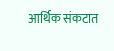आर्थिक संकटात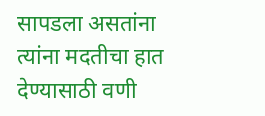सापडला असतांना त्यांना मदतीचा हात देण्यासाठी वणी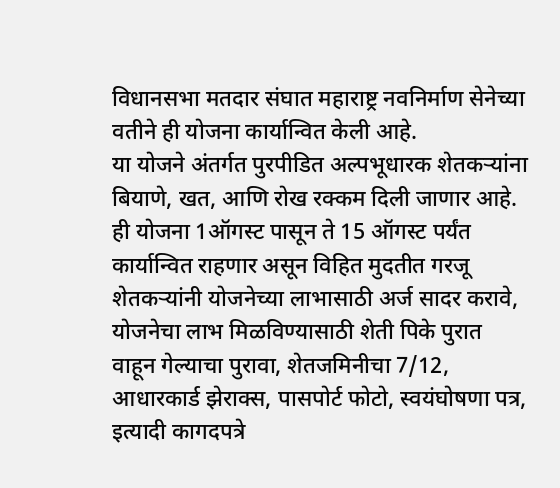विधानसभा मतदार संघात महाराष्ट्र नवनिर्माण सेनेच्या वतीने ही योजना कार्यान्वित केली आहे.
या योजने अंतर्गत पुरपीडित अल्पभूधारक शेतकऱ्यांना बियाणे, खत, आणि रोख रक्कम दिली जाणार आहे. ही योजना 1ऑगस्ट पासून ते 15 ऑगस्ट पर्यंत कार्यान्वित राहणार असून विहित मुदतीत गरजू शेतकऱ्यांनी योजनेच्या लाभासाठी अर्ज सादर करावे, योजनेचा लाभ मिळविण्यासाठी शेती पिके पुरात वाहून गेल्याचा पुरावा, शेतजमिनीचा 7/12, आधारकार्ड झेराक्स, पासपोर्ट फोटो, स्वयंघोषणा पत्र, इत्यादी कागदपत्रे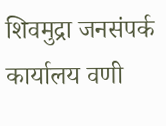शिवमुद्रा जनसंपर्क कार्यालय वणी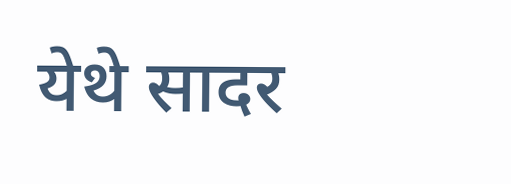येथे सादर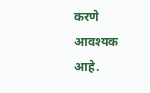करणे आवश्यक आहे.